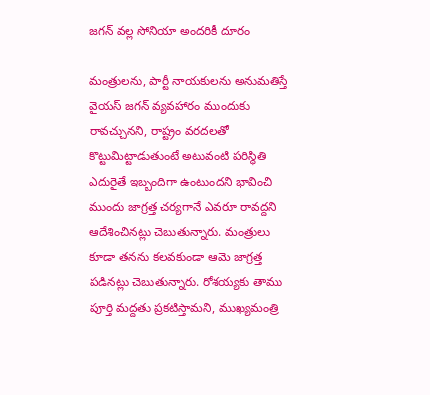జగన్ వల్ల సోనియా అందరికీ దూరం

మంత్రులను, పార్టీ నాయకులను అనుమతిస్తే వైయస్ జగన్ వ్యవహారం ముందుకు రావచ్చునని, రాష్ట్రం వరదలతో కొట్టుమిట్టాడుతుంటే అటువంటి పరిస్థితి ఎదురైతే ఇబ్బందిగా ఉంటుందని భావించి ముందు జాగ్రత్త చర్యగానే ఎవరూ రావద్దని ఆదేశించినట్లు చెబుతున్నారు. మంత్రులు కూడా తనను కలవకుండా ఆమె జాగ్రత్త పడినట్లు చెబుతున్నారు. రోశయ్యకు తాము పూర్తి మద్దతు ప్రకటిస్తామని, ముఖ్యమంత్రి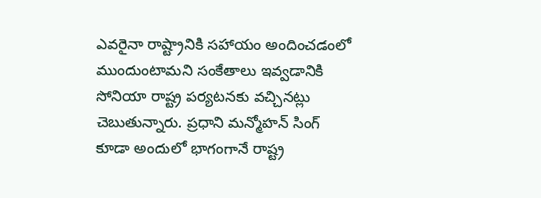ఎవరైనా రాష్ట్రానికి సహాయం అందించడంలో ముందుంటామని సంకేతాలు ఇవ్వడానికి సోనియా రాష్ట్ర పర్యటనకు వచ్చినట్లు చెబుతున్నారు. ప్రధాని మన్మోహన్ సింగ్ కూడా అందులో భాగంగానే రాష్ట్ర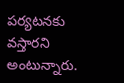పర్యటనకు వస్తారని అంటున్నారు.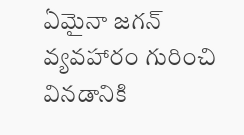ఏమైనా జగన్ వ్యవహారం గురించి వినడానికి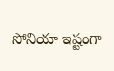సోనియా ఇష్టంగా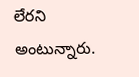లేరని అంటున్నారు.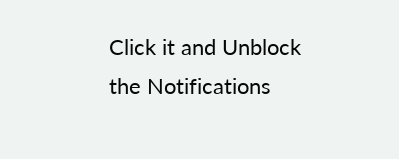Click it and Unblock the Notifications